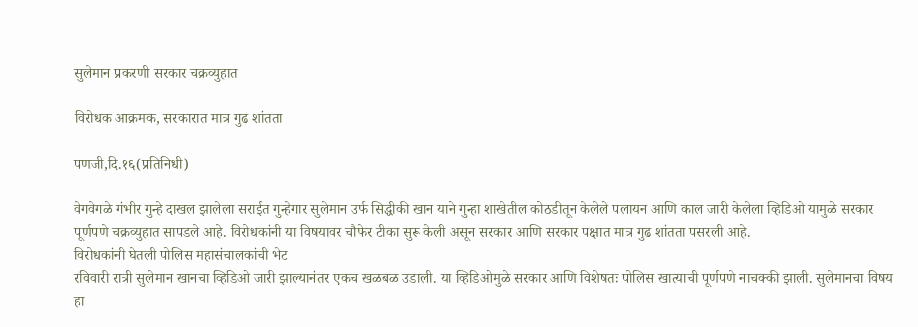सुलेमान प्रकरणी सरकार चक्रव्युहात

विरोधक आक्रमक, सरकारात मात्र गुढ शांतता

पणजी,दि.१६(प्रतिनिधी)

वेगवेगळे गंभीर गुन्हे दाखल झालेला सराईत गुन्हेगार सुलेमान उर्फ सिद्धीकी खान याने गुन्हा शाखेतील कोठडीतून केलेले पलायन आणि काल जारी केलेला व्हिडिओ यामुळे सरकार पूर्णपणे चक्रव्युहात सापडले आहे. विरोधकांनी या विषयावर चौफेर टीका सुरू केली असून सरकार आणि सरकार पक्षात मात्र गुढ शांतता पसरली आहे.
विरोधकांनी घेतली पोलिस महासंचालकांची भेट
रविवारी रात्री सुलेमान खानचा व्हिडिओ जारी झाल्यानंतर एकच खळबळ उडाली. या व्हिडिओमुळे सरकार आणि विशेषतः पोलिस खात्याची पूर्णपणे नाचक्की झाली. सुलेमानचा विषय हा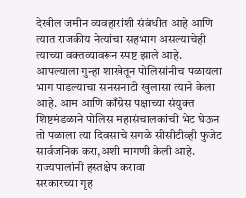देखील जमीन व्यवहारांशी संबंधीत आहे आणि त्यात राजकीय नेत्यांचा सहभाग असल्याचेही त्याच्या वक्तव्यावरून स्पष्ट झाले आहे. आपल्याला गुन्हा शाखेतून पोलिसांनीच पळायला भाग पाडल्याचा सनसनाटी खुलासा त्याने केला आहे. आम आणि काँग्रेस पक्षाच्या संयुक्त शिष्टमंडळाने पोलिस महासंचालकांची भेट घेऊन तो पळाला त्या दिवसाचे सगळे सीसीटीव्ही फुजेट सार्वजनिक करा,अशी मागणी केली आहे.
राज्यपालांनी हस्तक्षेप करावा
सरकारच्या गृह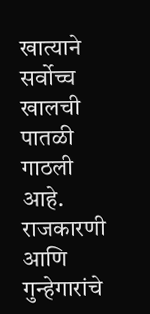खात्याने सर्वोच्च खालची पातळी गाठली आहे. राजकारणी आणि गुन्हेगारांचे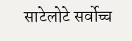साटेलोटे सर्वोच्च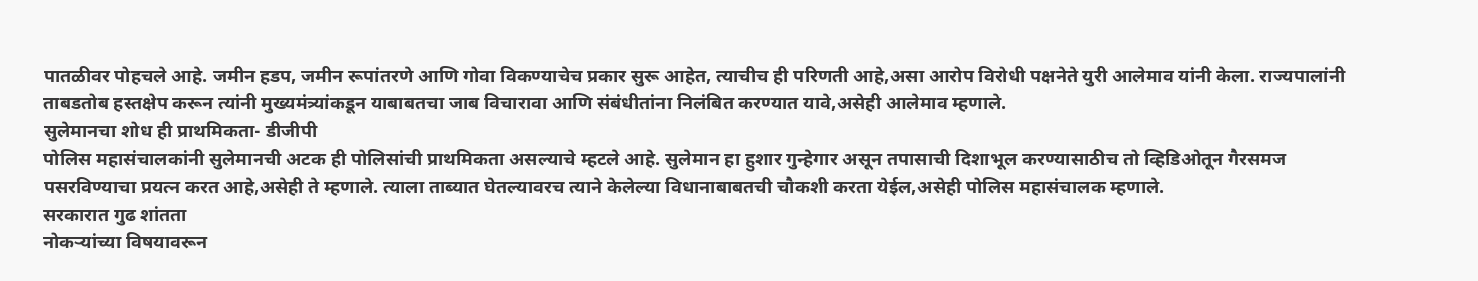पातळीवर पोहचले आहे. जमीन हडप, जमीन रूपांतरणे आणि गोवा विकण्याचेच प्रकार सुरू आहेत, त्याचीच ही परिणती आहे,असा आरोप विरोधी पक्षनेते युरी आलेमाव यांनी केला. राज्यपालांनी ताबडतोब हस्तक्षेप करून त्यांनी मुख्यमंत्र्यांकडून याबाबतचा जाब विचारावा आणि संबंधीतांना निलंबित करण्यात यावे,असेही आलेमाव म्हणाले.
सुलेमानचा शोध ही प्राथमिकता- डीजीपी
पोलिस महासंचालकांनी सुलेमानची अटक ही पोलिसांची प्राथमिकता असल्याचे म्हटले आहे. सुलेमान हा हुशार गुन्हेगार असून तपासाची दिशाभूल करण्यासाठीच तो व्हिडिओतून गैरसमज पसरविण्याचा प्रयत्न करत आहे,असेही ते म्हणाले. त्याला ताब्यात घेतल्यावरच त्याने केलेल्या विधानाबाबतची चौकशी करता येईल,असेही पोलिस महासंचालक म्हणाले.
सरकारात गुढ शांतता
नोकऱ्यांच्या विषयावरून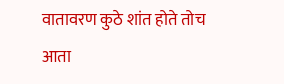वातावरण कुठे शांत होते तोच आता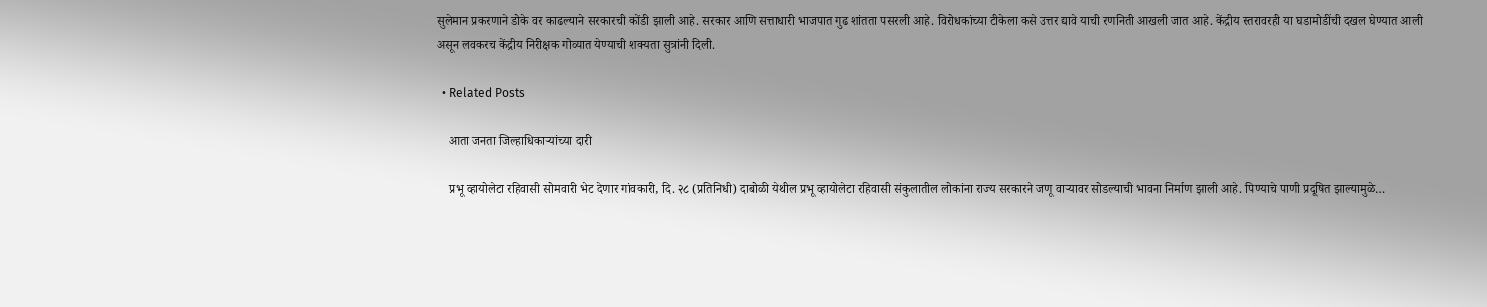सुलेमान प्रकरणाने डोके वर काढल्याने सरकारची कोंडी झाली आहे. सरकार आणि सत्ताधारी भाजपात गुढ शांतता पसरली आहे. विरोधकांच्या टीकेला कसे उत्तर द्यावे याची रणनिती आखली जात आहे. केंद्रीय स्तरावरही या घडामोडींची दखल घेण्यात आली असून लवकरच केंद्रीय निरीक्षक गोव्यात येण्याची शक्यता सुत्रांनी दिली.

  • Related Posts

    आता जनता जिल्हाधिकाऱ्यांच्या दारी

    प्रभू व्हायोलेटा रहिवासी सोमवारी भेट देणार गांवकारी, दि. २८ (प्रतिनिधी) दाबोळी येथील प्रभू व्हायोलेटा रहिवासी संकुलातील लोकांना राज्य सरकारने जणू वाऱ्यावर सोडल्याची भावना निर्माण झाली आहे. पिण्याचे पाणी प्रदूषित झाल्यामुळे…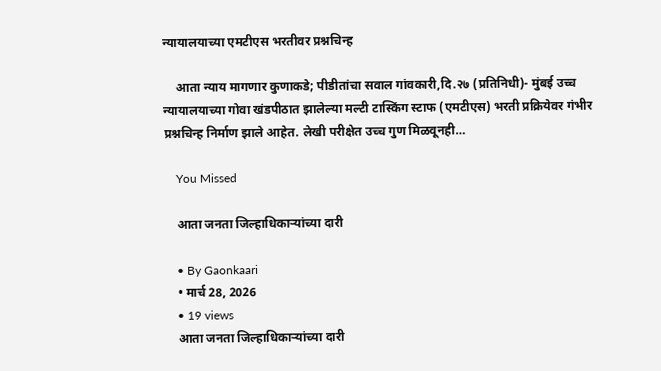न्यायालयाच्या एमटीएस भरतीवर प्रश्नचिन्ह

    आता न्याय मागणार कुणाकडे; पीडीतांचा सवाल गांवकारी,दि.२७ (प्रतिनिधी)- मुंबई उच्च न्यायालयाच्या गोवा खंडपीठात झालेल्या मल्टी टास्किंग स्टाफ (एमटीएस) भरती प्रक्रियेवर गंभीर प्रश्नचिन्ह निर्माण झाले आहेत. लेखी परीक्षेत उच्च गुण मिळवूनही…

    You Missed

    आता जनता जिल्हाधिकाऱ्यांच्या दारी

    • By Gaonkaari
    • मार्च 28, 2026
    • 19 views
    आता जनता जिल्हाधिकाऱ्यांच्या दारी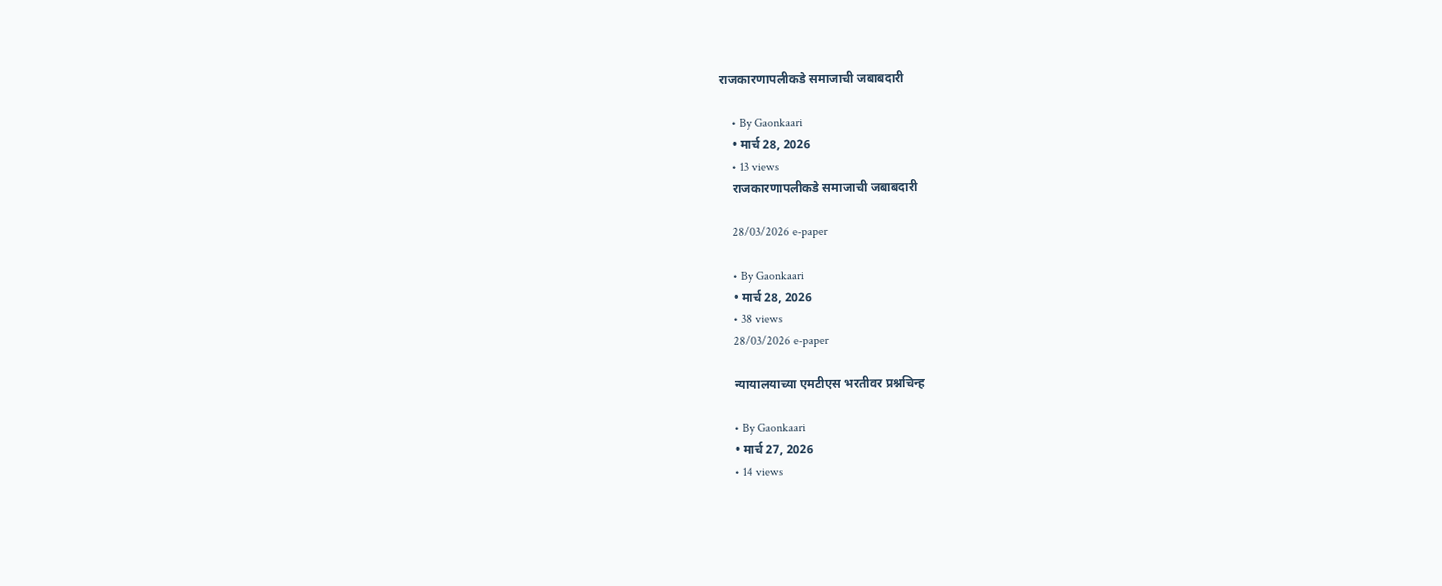राजकारणापलीकडे समाजाची जबाबदारी

    • By Gaonkaari
    • मार्च 28, 2026
    • 13 views
    राजकारणापलीकडे समाजाची जबाबदारी

    28/03/2026 e-paper

    • By Gaonkaari
    • मार्च 28, 2026
    • 38 views
    28/03/2026 e-paper

    न्यायालयाच्या एमटीएस भरतीवर प्रश्नचिन्ह

    • By Gaonkaari
    • मार्च 27, 2026
    • 14 views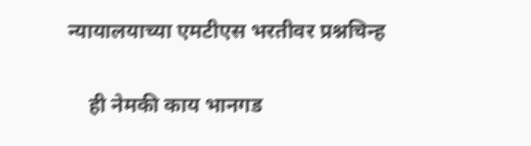न्यायालयाच्या एमटीएस भरतीवर प्रश्नचिन्ह

    ही नेमकी काय भानगड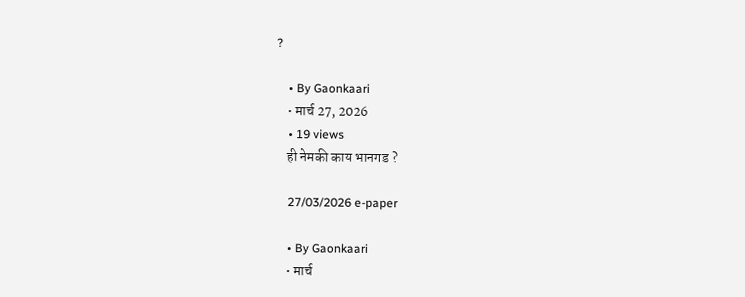?

    • By Gaonkaari
    • मार्च 27, 2026
    • 19 views
    ही नेमकी काय भानगड ?

    27/03/2026 e-paper

    • By Gaonkaari
    • मार्च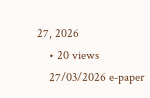27, 2026
    • 20 views
    27/03/2026 e-paper